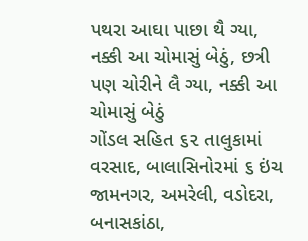પથરા આઘા પાછા થૈ ગ્યા, નક્કી આ ચોમાસું બેઠું, છત્રી પણ ચોરીને લૈ ગ્યા, નક્કી આ ચોમાસું બેઠું
ગોંડલ સહિત ૬૨ તાલુકામાં વરસાદ, બાલાસિનોરમાં ૬ ઇંચ
જામનગર, અમરેલી, વડોદરા, બનાસકાંઠા,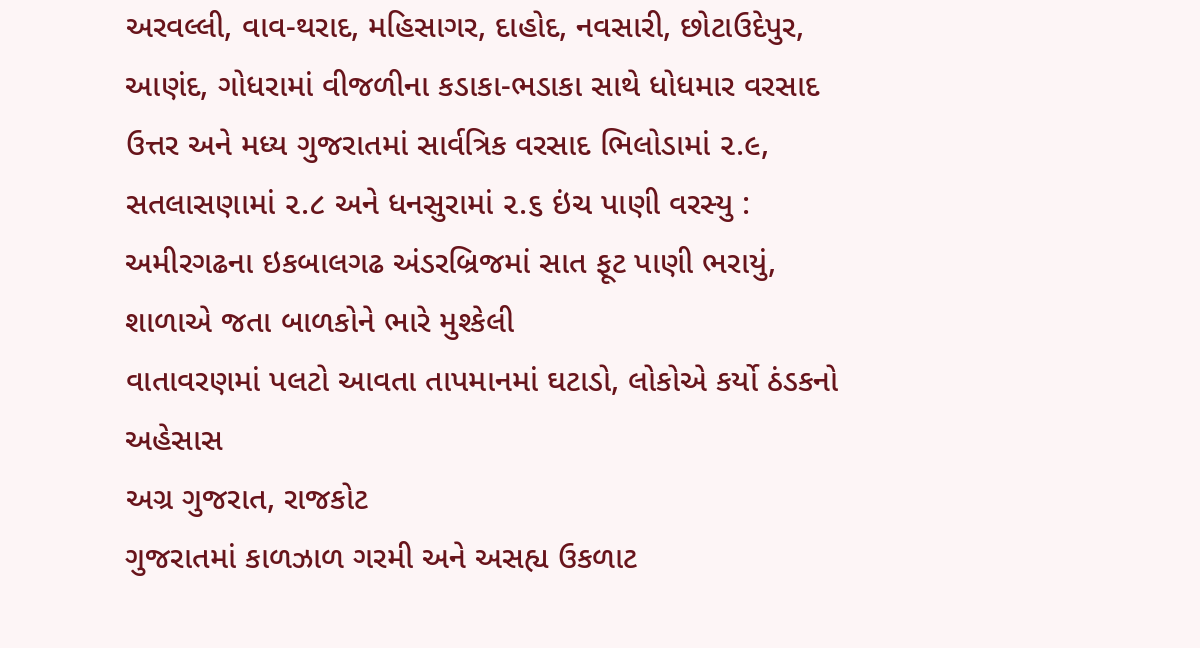અરવલ્લી, વાવ-થરાદ, મહિસાગર, દાહોદ, નવસારી, છોટાઉદેપુર, આણંદ, ગોધરામાં વીજળીના કડાકા-ભડાકા સાથે ધોધમાર વરસાદ
ઉત્તર અને મધ્ય ગુજરાતમાં સાર્વત્રિક વરસાદ ભિલોડામાં ૨.૯, સતલાસણામાં ૨.૮ અને ધનસુરામાં ૨.૬ ઇંચ પાણી વરસ્યુ : અમીરગઢના ઇકબાલગઢ અંડરબ્રિજમાં સાત ફૂટ પાણી ભરાયું, શાળાએ જતા બાળકોને ભારે મુશ્કેલી
વાતાવરણમાં પલટો આવતા તાપમાનમાં ઘટાડો, લોકોએ કર્યો ઠંડકનો અહેસાસ
અગ્ર ગુજરાત, રાજકોટ
ગુજરાતમાં કાળઝાળ ગરમી અને અસહ્ય ઉકળાટ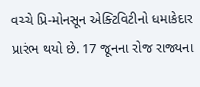વચ્ચે પ્રિ-મોનસૂન એક્ટિવિટીનો ધમાકેદાર પ્રારંભ થયો છે. 17 જૂનના રોજ રાજ્યના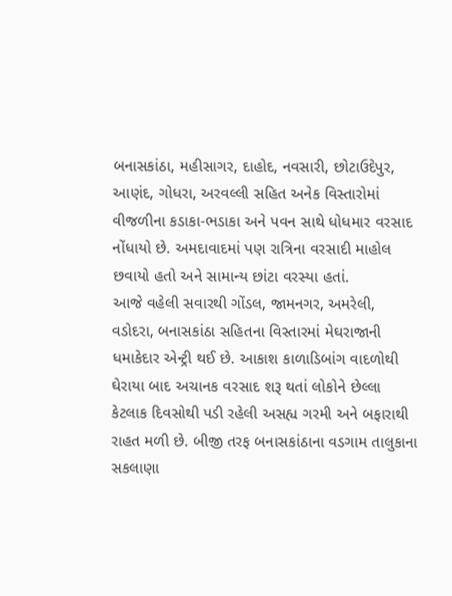બનાસકાંઠા, મહીસાગર, દાહોદ, નવસારી, છોટાઉદેપુર, આણંદ, ગોધરા, અરવલ્લી સહિત અનેક વિસ્તારોમાં વીજળીના કડાકા-ભડાકા અને પવન સાથે ધોધમાર વરસાદ નોંધાયો છે. અમદાવાદમાં પણ રાત્રિના વરસાદી માહોલ છવાયો હતો અને સામાન્ય છાંટા વરસ્યા હતાં.
આજે વહેલી સવારથી ગોંડલ, જામનગર, અમરેલી, વડોદરા, બનાસકાંઠા સહિતના વિસ્તારમાં મેઘરાજાની ધમાકેદાર એન્ટ્રી થઈ છે. આકાશ કાળાડિબાંગ વાદળોથી ઘેરાયા બાદ અચાનક વરસાદ શરૂ થતાં લોકોને છેલ્લા કેટલાક દિવસોથી પડી રહેલી અસહ્ય ગરમી અને બફારાથી રાહત મળી છે. બીજી તરફ બનાસકાંઠાના વડગામ તાલુકાના સકલાણા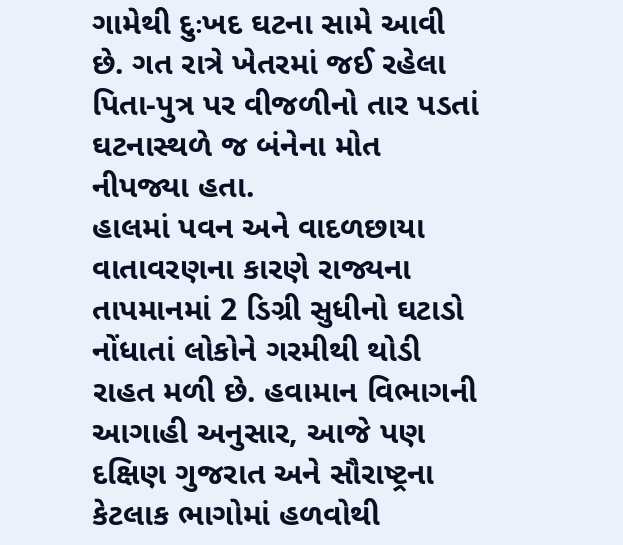ગામેથી દુઃખદ ઘટના સામે આવી છે. ગત રાત્રે ખેતરમાં જઈ રહેલા પિતા-પુત્ર પર વીજળીનો તાર પડતાં ઘટનાસ્થળે જ બંનેના મોત નીપજ્યા હતા.
હાલમાં પવન અને વાદળછાયા વાતાવરણના કારણે રાજ્યના તાપમાનમાં 2 ડિગ્રી સુધીનો ઘટાડો નોંધાતાં લોકોને ગરમીથી થોડી રાહત મળી છે. હવામાન વિભાગની આગાહી અનુસાર, આજે પણ દક્ષિણ ગુજરાત અને સૌરાષ્ટ્રના કેટલાક ભાગોમાં હળવોથી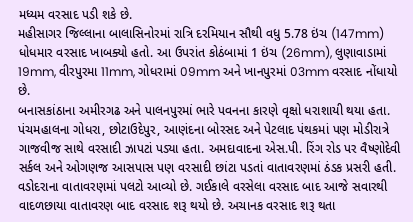મધ્યમ વરસાદ પડી શકે છે.
મહીસાગર જિલ્લાના બાલાસિનોરમાં રાત્રિ દરમિયાન સૌથી વધુ 5.78 ઇંચ (147mm) ધોધમાર વરસાદ ખાબક્યો હતો. આ ઉપરાંત કોઠંબામાં 1 ઇંચ (26mm), લુણાવાડામાં 19mm, વીરપુરમા 11mm, ગોધરામાં 09mm અને ખાનપુરમાં 03mm વરસાદ નોંધાયો છે.
બનાસકાંઠાના અમીરગઢ અને પાલનપુરમાં ભારે પવનના કારણે વૃક્ષો ધરાશાયી થયા હતા. પંચમહાલના ગોધરા, છોટાઉદેપુર, આણંદના બોરસદ અને પેટલાદ પંથકમાં પણ મોડીરાત્રે ગાજવીજ સાથે વરસાદી ઝાપટાં પડ્યા હતા. અમદાવાદના એસ.પી. રિંગ રોડ પર વૈષ્ણોદેવી સર્કલ અને ઓગણજ આસપાસ પણ વરસાદી છાંટા પડતાં વાતાવરણમાં ઠંડક પ્રસરી હતી.
વડોદરાના વાતાવરણમાં પલટો આવ્યો છે. ગઈકાલે વરસેલા વરસાદ બાદ આજે સવારથી વાદળછાયા વાતાવરણ બાદ વરસાદ શરૂ થયો છે. અચાનક વરસાદ શરૂ થતા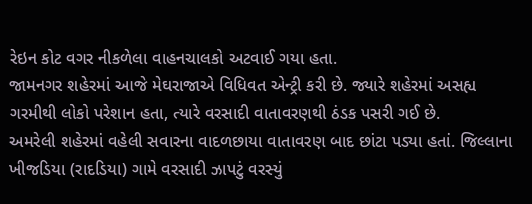રેઇન કોટ વગર નીકળેલા વાહનચાલકો અટવાઈ ગયા હતા.
જામનગર શહેરમાં આજે મેઘરાજાએ વિધિવત એન્ટ્રી કરી છે. જ્યારે શહેરમાં અસહ્ય ગરમીથી લોકો પરેશાન હતા, ત્યારે વરસાદી વાતાવરણથી ઠંડક પસરી ગઈ છે.
અમરેલી શહેરમાં વહેલી સવારના વાદળછાયા વાતાવરણ બાદ છાંટા પડ્યા હતાં. જિલ્લાના ખીજડિયા (રાદડિયા) ગામે વરસાદી ઝાપટું વરસ્યું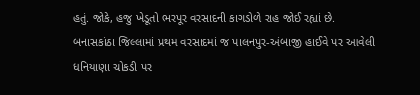હતું. જોકે, હજુ ખેડૂતો ભરપૂર વરસાદની કાગડોળે રાહ જોઈ રહ્યાં છે.
બનાસકાંઠા જિલ્લામાં પ્રથમ વરસાદમાં જ પાલનપુર-અંબાજી હાઈવે પર આવેલી ધનિયાણા ચોકડી પર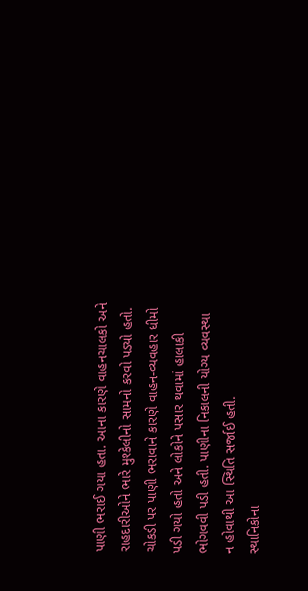પાણી ભરાઈ ગયા હતા. આના કારણે વાહનચાલકો અને રાહદારીઓને ભારે મુશ્કેલીનો સામનો કરવો પડ્યો હતો. ચોકડી પર પાણી ભરાવાને કારણે વાહન-વ્યવહાર ધીમો પડી ગયો હતો અને લોકોને પસાર થવામાં હાલાકી ભોગવવી પડી હતી. પાણીના નિકાલની યોગ્ય વ્યવસ્થા ન હોવાથી આ સ્થિતિ સર્જાઈ હતી.
સ્થાનિકોના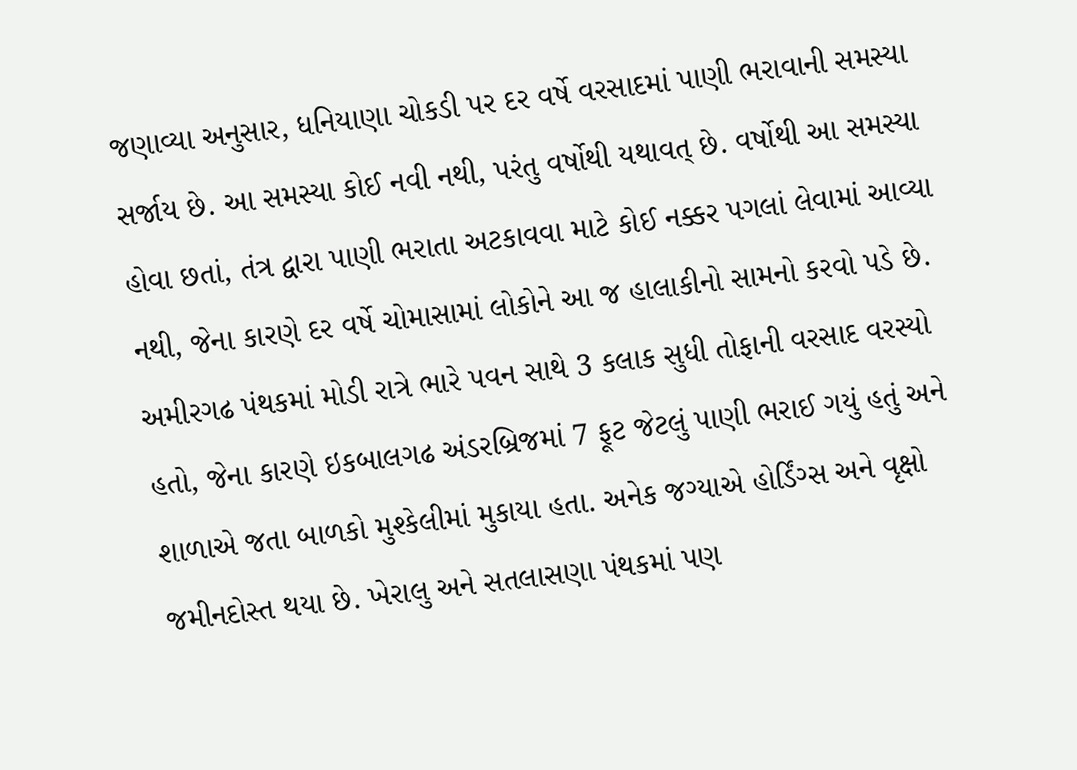જણાવ્યા અનુસાર, ધનિયાણા ચોકડી પર દર વર્ષે વરસાદમાં પાણી ભરાવાની સમસ્યા સર્જાય છે. આ સમસ્યા કોઈ નવી નથી, પરંતુ વર્ષોથી યથાવત્ છે. વર્ષોથી આ સમસ્યા હોવા છતાં, તંત્ર દ્વારા પાણી ભરાતા અટકાવવા માટે કોઈ નક્કર પગલાં લેવામાં આવ્યા નથી, જેના કારણે દર વર્ષે ચોમાસામાં લોકોને આ જ હાલાકીનો સામનો કરવો પડે છે.
અમીરગઢ પંથકમાં મોડી રાત્રે ભારે પવન સાથે 3 કલાક સુધી તોફાની વરસાદ વરસ્યો હતો, જેના કારણે ઇકબાલગઢ અંડરબ્રિજમાં 7 ફૂટ જેટલું પાણી ભરાઈ ગયું હતું અને શાળાએ જતા બાળકો મુશ્કેલીમાં મુકાયા હતા. અનેક જગ્યાએ હોર્ડિંગ્સ અને વૃક્ષો જમીનદોસ્ત થયા છે. ખેરાલુ અને સતલાસણા પંથકમાં પણ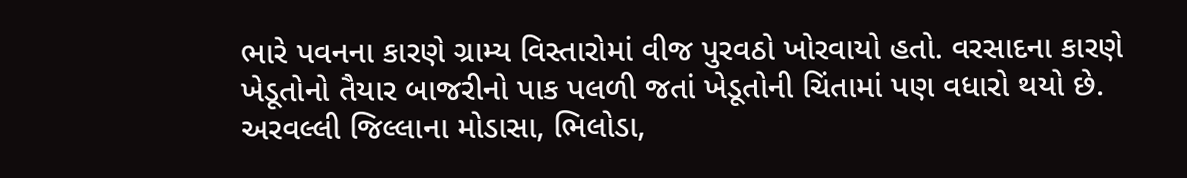ભારે પવનના કારણે ગ્રામ્ય વિસ્તારોમાં વીજ પુરવઠો ખોરવાયો હતો. વરસાદના કારણે ખેડૂતોનો તૈયાર બાજરીનો પાક પલળી જતાં ખેડૂતોની ચિંતામાં પણ વધારો થયો છે.
અરવલ્લી જિલ્લાના મોડાસા, ભિલોડા,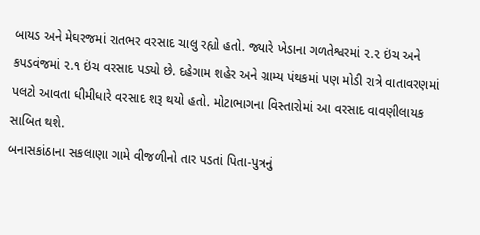બાયડ અને મેઘરજમાં રાતભર વરસાદ ચાલુ રહ્યો હતો. જ્યારે ખેડાના ગળતેશ્વરમાં ૨.૨ ઇંચ અને કપડવંજમાં ૨.૧ ઇંચ વરસાદ પડ્યો છે. દહેગામ શહેર અને ગ્રામ્ય પંથકમાં પણ મોડી રાત્રે વાતાવરણમાં પલટો આવતા ધીમીધારે વરસાદ શરૂ થયો હતો. મોટાભાગના વિસ્તારોમાં આ વરસાદ વાવણીલાયક સાબિત થશે.
બનાસકાંઠાના સકલાણા ગામે વીજળીનો તાર પડતાં પિતા-પુત્રનું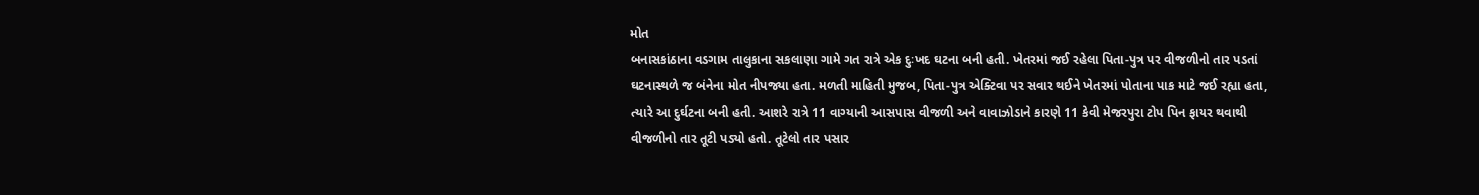મોત
બનાસકાંઠાના વડગામ તાલુકાના સકલાણા ગામે ગત રાત્રે એક દુઃખદ ઘટના બની હતી. ખેતરમાં જઈ રહેલા પિતા-પુત્ર પર વીજળીનો તાર પડતાં ઘટનાસ્થળે જ બંનેના મોત નીપજ્યા હતા. મળતી માહિતી મુજબ, પિતા-પુત્ર એક્ટિવા પર સવાર થઈને ખેતરમાં પોતાના પાક માટે જઈ રહ્યા હતા, ત્યારે આ દુર્ઘટના બની હતી. આશરે રાત્રે 11 વાગ્યાની આસપાસ વીજળી અને વાવાઝોડાને કારણે 11 કેવી મેજરપુરા ટોપ પિન ફાયર થવાથી વીજળીનો તાર તૂટી પડ્યો હતો. તૂટેલો તાર પસાર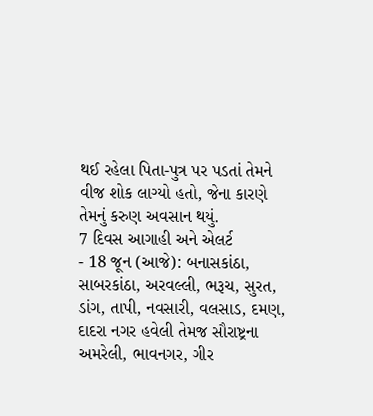થઈ રહેલા પિતા-પુત્ર પર પડતાં તેમને વીજ શોક લાગ્યો હતો, જેના કારણે તેમનું કરુણ અવસાન થયું.
7 દિવસ આગાહી અને એલર્ટ
- 18 જૂન (આજે): બનાસકાંઠા, સાબરકાંઠા, અરવલ્લી, ભરૂચ, સુરત, ડાંગ, તાપી, નવસારી, વલસાડ, દમણ, દાદરા નગર હવેલી તેમજ સૌરાષ્ટ્રના અમરેલી, ભાવનગર, ગીર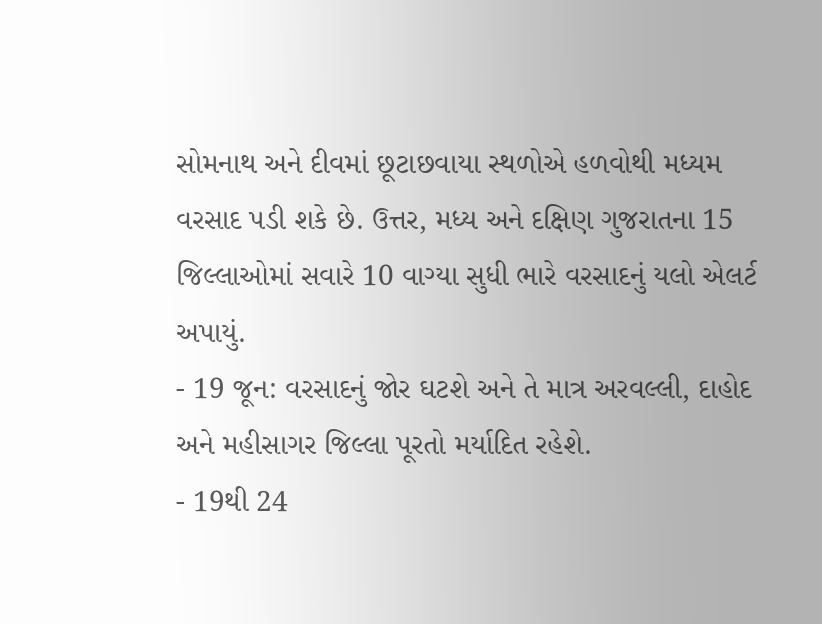સોમનાથ અને દીવમાં છૂટાછવાયા સ્થળોએ હળવોથી મધ્યમ વરસાદ પડી શકે છે. ઉત્તર, મધ્ય અને દક્ષિણ ગુજરાતના 15 જિલ્લાઓમાં સવારે 10 વાગ્યા સુધી ભારે વરસાદનું યલો એલર્ટ અપાયું.
- 19 જૂન: વરસાદનું જોર ઘટશે અને તે માત્ર અરવલ્લી, દાહોદ અને મહીસાગર જિલ્લા પૂરતો મર્યાદિત રહેશે.
- 19થી 24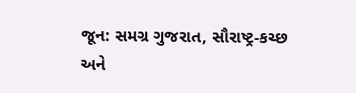જૂન: સમગ્ર ગુજરાત, સૌરાષ્ટ્ર-કચ્છ અને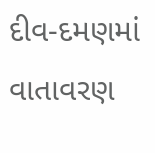દીવ-દમણમાં વાતાવરણ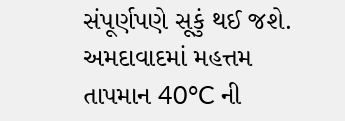સંપૂર્ણપણે સૂકું થઈ જશે. અમદાવાદમાં મહત્તમ તાપમાન 40°C ની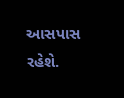આસપાસ રહેશે.